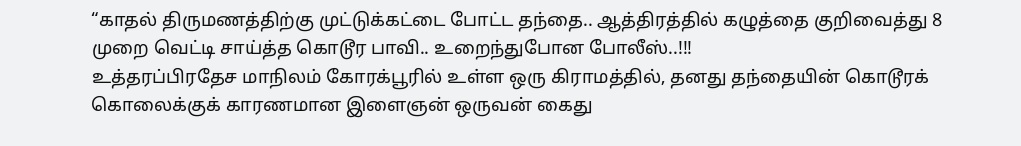“காதல் திருமணத்திற்கு முட்டுக்கட்டை போட்ட தந்தை.. ஆத்திரத்தில் கழுத்தை குறிவைத்து 8 முறை வெட்டி சாய்த்த கொடூர பாவி.. உறைந்துபோன போலீஸ்..!!!
உத்தரப்பிரதேச மாநிலம் கோரக்பூரில் உள்ள ஒரு கிராமத்தில், தனது தந்தையின் கொடூரக் கொலைக்குக் காரணமான இளைஞன் ஒருவன் கைது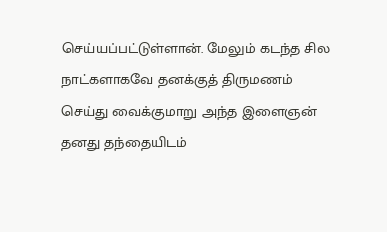செய்யப்பட்டுள்ளான். மேலும் கடந்த சில நாட்களாகவே தனக்குத் திருமணம் செய்து வைக்குமாறு அந்த இளைஞன் தனது தந்தையிடம்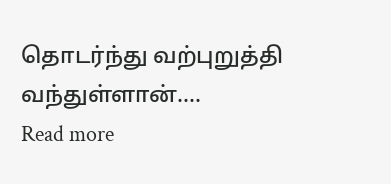தொடர்ந்து வற்புறுத்தி வந்துள்ளான்.…
Read more